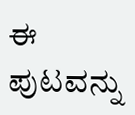ಈ ಪುಟವನ್ನು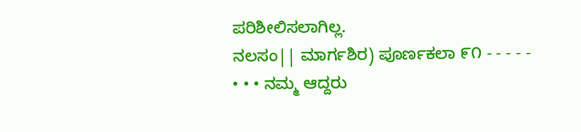ಪರಿಶೀಲಿಸಲಾಗಿಲ್ಲ.
ನಲಸಂ|| ಮಾರ್ಗಶಿರ) ಪೂರ್ಣಕಲಾ ೯೧ - - - - - • • • ನಮ್ಮ ಆದ್ದರು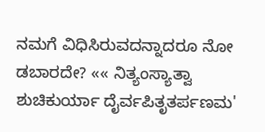ನಮಗೆ ವಿಧಿಸಿರುವದನ್ನಾದರೂ ನೋ ಡಬಾರದೇ? «« ನಿತ್ಯಂಸ್ಯಾತ್ವಾ ಶುಚಿಕುರ್ಯಾ ದೈರ್ವಪಿತೃತರ್ಪಣಮ'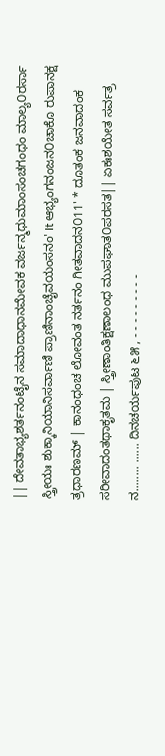|| ದೇವತಾಭ್ಯಶರ್ತನಂಟೈನ ಸಮಾದಾಧಾನಮೇವಕ ವರ್ಜನ್ಮಧುಮಾಂಸಂಚಗಂಧಂ ಮಾಲ್ಯ೦ರರ್ಸಾ ಸ್ತ್ರೀಯಃ ಶುಕ್ಕಾನಿಯಾನಿಸರ್ವಾಣಿ ಪ್ರಾಣಿನಾಂಚೈವಯಂಸನಂ' It ಆಭ್ಯಂಗನಂಜನ೦ಚಾಕೊ ರುಪಾನಕ್ಷ ತ್ರಧಾರಣಮ್ | ಕಾನಂಧಂಚ ಲೋವಂತ ನರ್ತನಂ ಗೀತವಾದನ೦11' * ದೂತಂಕ ಜನವಾದಂಕ ಸರೀವಾದಂತಥಾಕೃತಮ | ಸ್ತ್ರೀಣಾಂತಿಕ್ಷಣಾಲಂಧ ಮುಪಘಾತ೦ಪರಸತ|| ಏಕಃಶಯೇತ ಸರ್ವತ್ರ ನ........ ...... ದಿನಚರ್ಯಪುಟ ೬೫ , - - - - - - - - -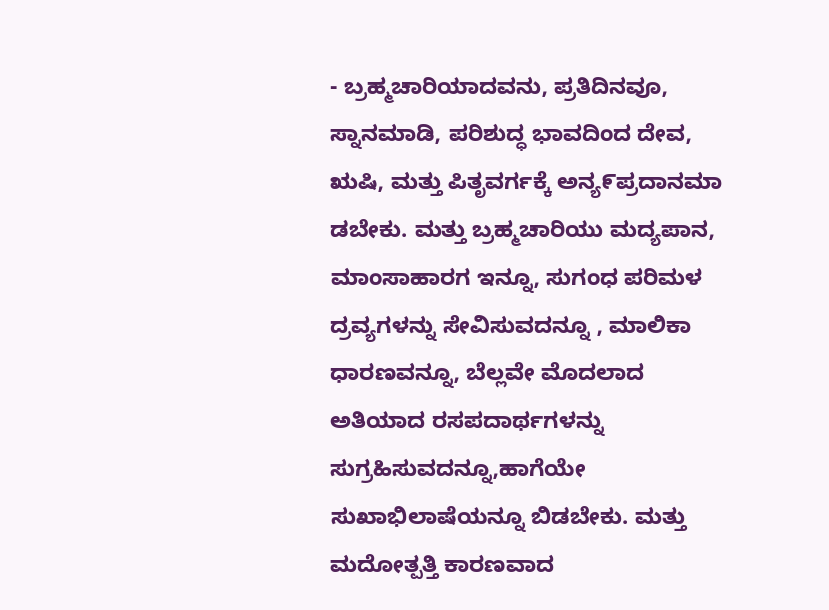- ಬ್ರಹ್ಮಚಾರಿಯಾದವನು, ಪ್ರತಿದಿನವೂ, ಸ್ನಾನಮಾಡಿ, ಪರಿಶುದ್ಧ ಭಾವದಿಂದ ದೇವ, ಋಷಿ, ಮತ್ತು ಪಿತೃವರ್ಗಕ್ಕೆ ಅನ್ಯ೯ಪ್ರದಾನಮಾ ಡಬೇಕು. ಮತ್ತು ಬ್ರಹ್ಮಚಾರಿಯು ಮದ್ಯಪಾನ, ಮಾಂಸಾಹಾರಗ ಇನ್ನೂ, ಸುಗಂಧ ಪರಿಮಳ ದ್ರವ್ಯಗಳನ್ನು ಸೇವಿಸುವದನ್ನೂ , ಮಾಲಿಕಾ ಧಾರಣವನ್ನೂ, ಬೆಲ್ಲವೇ ಮೊದಲಾದ ಅತಿಯಾದ ರಸಪದಾರ್ಥಗಳನ್ನು ಸುಗ್ರಹಿಸುವದನ್ನೂ,ಹಾಗೆಯೇ ಸುಖಾಭಿಲಾಷೆಯನ್ನೂ ಬಿಡಬೇಕು. ಮತ್ತು ಮದೋತ್ಪತ್ತಿ ಕಾರಣವಾದ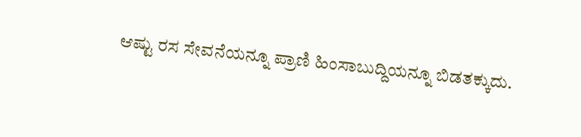ಆಷ್ಟು ರಸ ಸೇವನೆಯನ್ನೂ ಪ್ರಾಣಿ ಹಿಂಸಾಬುದ್ದಿಯನ್ನೂ ಬಿಡತಕ್ಕುದು.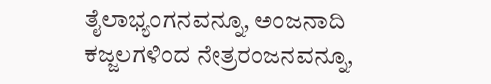ತೈಲಾಭ್ಯಂಗನವನ್ನೂ, ಅಂಜನಾದಿ ಕಜ್ಜಲಗಳಿಂದ ನೇತ್ರರಂಜನವನ್ನೂ,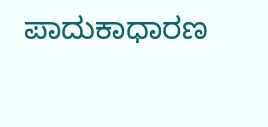ಪಾದುಕಾಧಾರಣ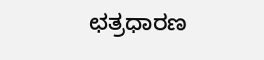ಛತ್ರಧಾರಣ